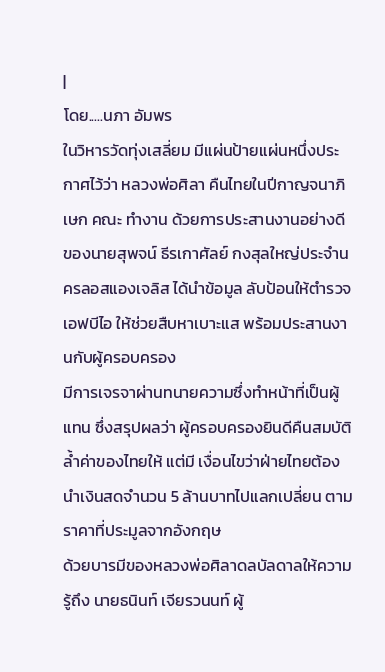|
โดย.....นภา อัมพร
ในวิหารวัดทุ่งเสลี่ยม มีแผ่นป้ายแผ่นหนึ่งประกาศไว้ว่า หลวงพ่อศิลา คืนไทยในปีกาญจนาภิเษก คณะ ทำงาน ด้วยการประสานงานอย่างดีของนายสุพจน์ ธีรเกาศัลย์ กงสุลใหญ่ประจำนครลอสแองเจลิส ได้นำข้อมูล ลับป้อนให้ตำรวจเอฟบีไอ ให้ช่วยสืบหาเบาะแส พร้อมประสานงานกับผู้ครอบครอง
มีการเจรจาผ่านทนายความซึ่งทำหน้าที่เป็นผู้แทน ซึ่งสรุปผลว่า ผู้ครอบครองยินดีคืนสมบัติล้ำค่าของไทยให้ แต่มี เงื่อนไขว่าฝ่ายไทยต้องนำเงินสดจำนวน 5 ล้านบาทไปแลกเปลี่ยน ตามราคาที่ประมูลจากอังกฤษ
ด้วยบารมีของหลวงพ่อศิลาดลบัลดาลให้ความรู้ถึง นายธนินท์ เจียรวนนท์ ผู้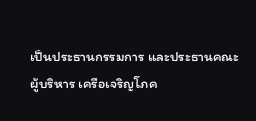เป็นประธานกรรมการ และประธานคณะ ผู้บริหาร เครือเจริญโภค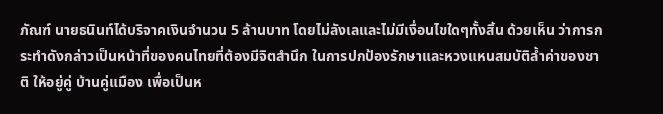ภัณฑ์ นายธนินท์ได้บริจาคเงินจำนวน 5 ล้านบาท โดยไม่ลังเลและไม่มีเงื่อนไขใดๆทั้งสิ้น ด้วยเห็น ว่าการกระทำดังกล่าวเป็นหน้าที่ของคนไทยที่ต้องมีจิตสำนึก ในการปกป้องรักษาและหวงแหนสมบัติล้ำค่าของชาติ ให้อยู่คู่ บ้านคู่แมือง เพื่อเป็นห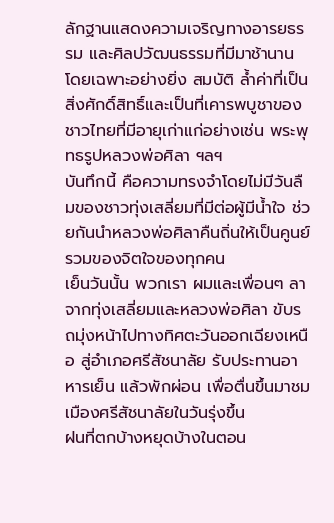ลักฐานแสดงความเจริญทางอารยธรรม และศิลปวัฒนธรรมที่มีมาช้านาน โดยเฉพาะอย่างยิ่ง สมบัติ ล้ำค่าที่เป็นสิ่งศักดิ์สิทธิ์และเป็นที่เคารพบูชาของชาวไทยที่มีอายุเก่าแก่อย่างเช่น พระพุทธรูปหลวงพ่อศิลา ฯลฯ
บันทึกนี้ คือความทรงจำโดยไม่มีวันลืมของชาวทุ่งเสลี่ยมที่มีต่อผู้มีน้ำใจ ช่วยกันนำหลวงพ่อศิลาคืนถิ่นให้เป็นคูนย์ รวมของจิตใจของทุกคน
เย็นวันนั้น พวกเรา ผมและเพื่อนๆ ลาจากทุ่งเสลี่ยมและหลวงพ่อศิลา ขับรถมุ่งหน้าไปทางทิศตะวันออกเฉียงเหนือ สู่อำเภอศรีสัชนาลัย รับประทานอาหารเย็น แล้วพักผ่อน เพื่อตื่นขึ้นมาชม เมืองศรีสัชนาลัยในวันรุ่งขึ้น
ฝนที่ตกบ้างหยุดบ้างในตอน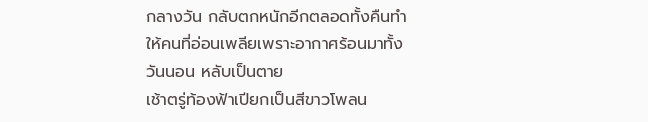กลางวัน กลับตกหนักอีกตลอดทั้งคืนทำให้คนที่อ่อนเพลียเพราะอากาศร้อนมาทั้งวันนอน หลับเป็นตาย
เช้าตรู่ท้องฟ้าเปียกเป็นสีขาวโพลน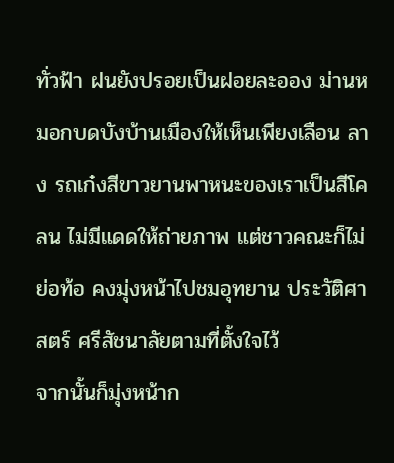ทั่วฟ้า ฝนยังปรอยเป็นฝอยละออง ม่านหมอกบดบังบ้านเมืองให้เห็นเพียงเลือน ลาง รถเก๋งสีขาวยานพาหนะของเราเป็นสีโคลน ไม่มีแดดให้ถ่ายภาพ แต่ชาวคณะก็ไม่ย่อท้อ คงมุ่งหน้าไปชมอุทยาน ประวัติศาสตร์ ศรีสัชนาลัยตามที่ตั้งใจไว้
จากนั้นก็มุ่งหน้าก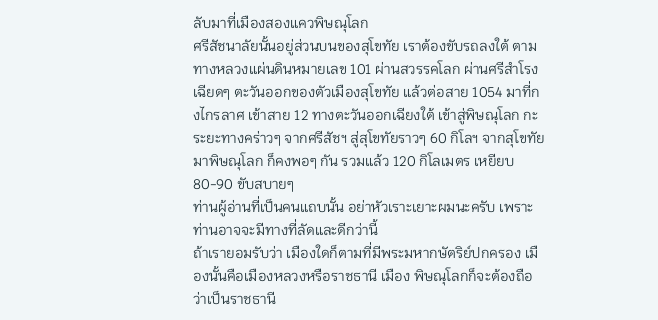ลับมาที่เมืองสองแควพิษณุโลก
ศรีสัชนาลัยนั้นอยู่ส่วนบนของสุโขทัย เราต้องขับรถลงใต้ ตามทางหลวงแผ่นดินหมายเลข 101 ผ่านสวรรคโลก ผ่านศรีสำโรง เฉียดๆ ตะวันออกของตัวเมืองสุโขทัย แล้วต่อสาย 1054 มาที่กงไกรลาศ เข้าสาย 12 ทางตะวันออกเฉียงใต้ เข้าสู่พิษณุโลก กะระยะทางคร่าวๆ จากศรีสัชฯ สู่สุโขทัยราวๆ 60 กิโลฯ จากสุโขทัย มาพิษณุโลก ก็คงพอๆ กัน รวมแล้ว 120 กิโลเมตร เหยียบ 80-90 ขับสบายๆ
ท่านผู้อ่านที่เป็นคนแถบนั้น อย่าหัวเราะเยาะผมนะครับ เพราะท่านอาจจะมีทางที่ลัดและดีกว่านี้
ถ้าเรายอมรับว่า เมืองใดก็ตามที่มีพระมหากษัตริย์ปกครอง เมืองนั้นคือเมืองหลวงหรือราชธานี เมือง พิษณุโลกก็จะต้องถือว่าเป็นราชธานี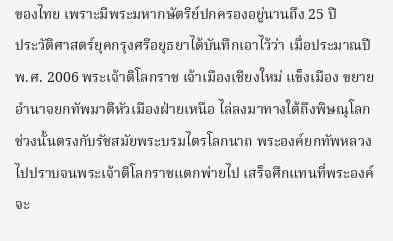ของไทย เพราะมีพระมหากษัตริย์ปกครองอยู่นานถึง 25 ปี
ประวัติศาสตร์ยุคกรุงศรีอยุธยาได้บันทึกเอาไว้ว่า เมื่อประมาณปี พ.ศ. 2006 พระเจ้าติโลกราช เจ้าเมืองเชียงใหม่ แข็งเมือง ขยายอำนาจยกทัพมาตีหัวเมืองฝ่ายเหนือ ไล่ลงมาทางใต้ถึงพิษณุโลก ช่วงนั้นตรงกับรัชสมัยพระบรมไตรโลกนาถ พระองค์ยกทัพหลวงไปปราบจนพระเจ้าติโลกราชแตกพ่ายไป เสร็จศึกแทนที่พระองค์จะ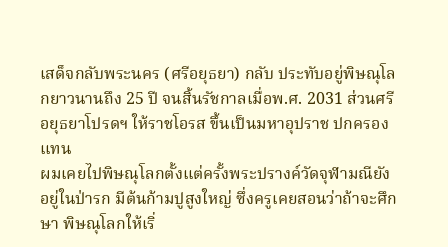เสด็จกลับพระนคร (ศรีอยุธยา) กลับ ประทับอยู่พิษณุโลกยาวนานถึง 25 ปี จนสิ้นรัชกาลเมื่อพ.ศ. 2031 ส่วนศรีอยุธยาโปรดฯ ให้ราชโอรส ขึ้นเป็นมหาอุปราช ปกครองแทน
ผมเคยไปพิษณุโลกตั้งแต่ครั้งพระปรางค์วัดจุฬามณียังอยู่ในป่ารก มีต้นก้ามปูสูงใหญ่ ซึ่งครูเคยสอนว่าถ้าจะศึกษา พิษณุโลกให้เริ่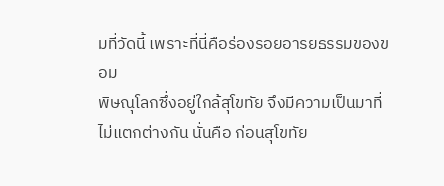มที่วัดนี้ เพราะที่นี่คือร่องรอยอารยธรรมของขอม
พิษณุโลกซึ่งอยู่ใกล้สุโขทัย จึงมีความเป็นมาที่ไม่แตกต่างกัน นั่นคือ ก่อนสุโขทัย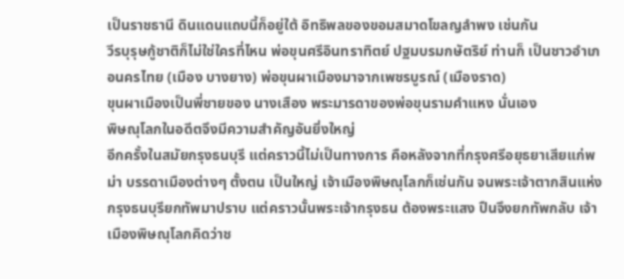เป็นราชธานี ดินแดนแถบนี้ก็อยู่ใต้ อิทธิพลของขอมสมาดโขลญลำพง เช่นกัน
วีรบุรุษกู้ชาติก็ไม่ใช่ใครที่ไหน พ่อขุนศรีอินทราทิตย์ ปฐมบรมกษัตริย์ ท่านก็ เป็นชาวอำเภอนครไทย (เมือง บางยาง) พ่อขุนผาเมืองมาจากเพชรบูรณ์ (เมืองราด)
ขุนผาเมืองเป็นพี่ชายของ นางเสือง พระมารดาของพ่อขุนรามคำแหง นั่นเอง
พิษณุโลกในอดีตจึงมีความสำคัญอันยิ่งใหญ่
อีกครั้งในสมัยกรุงธนบุรี แต่คราวนี้ไม่เป็นทางการ คือหลังจากที่กรุงศรีอยุธยาเสียแก่พม่า บรรดาเมืองต่างๆ ตั้งตน เป็นใหญ่ เจ้าเมืองพิษณุโลกก็เช่นกัน จนพระเจ้าตากสินแห่งกรุงธนบุรียกทัพมาปราบ แต่คราวนั้นพระเจ้ากรุงธน ต้องพระแสง ปืนจึงยกทัพกลับ เจ้าเมืองพิษณุโลกคิดว่าช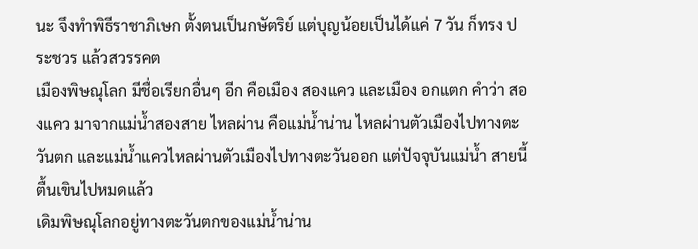นะ จึงทำพิธีราชาภิเษก ตั้งตนเป็นกษัตริย์ แต่บุญน้อยเป็นได้แค่ 7 วัน ก็ทรง ประชวร แล้วสวรรคต
เมืองพิษณุโลก มีชื่อเรียกอื่นๆ อีก คือเมือง สองแคว และเมือง อกแตก คำว่า สองแคว มาจากแม่น้ำสองสาย ไหลผ่าน คือแม่น้ำน่าน ไหลผ่านตัวเมืองไปทางตะวันตก และแม่น้ำแควไหลผ่านตัวเมืองไปทางตะวันออก แต่ปัจจุบันแม่น้ำ สายนี้ตื้นเขินไปหมดแล้ว
เดิมพิษณุโลกอยู่ทางตะวันตกของแม่น้ำน่าน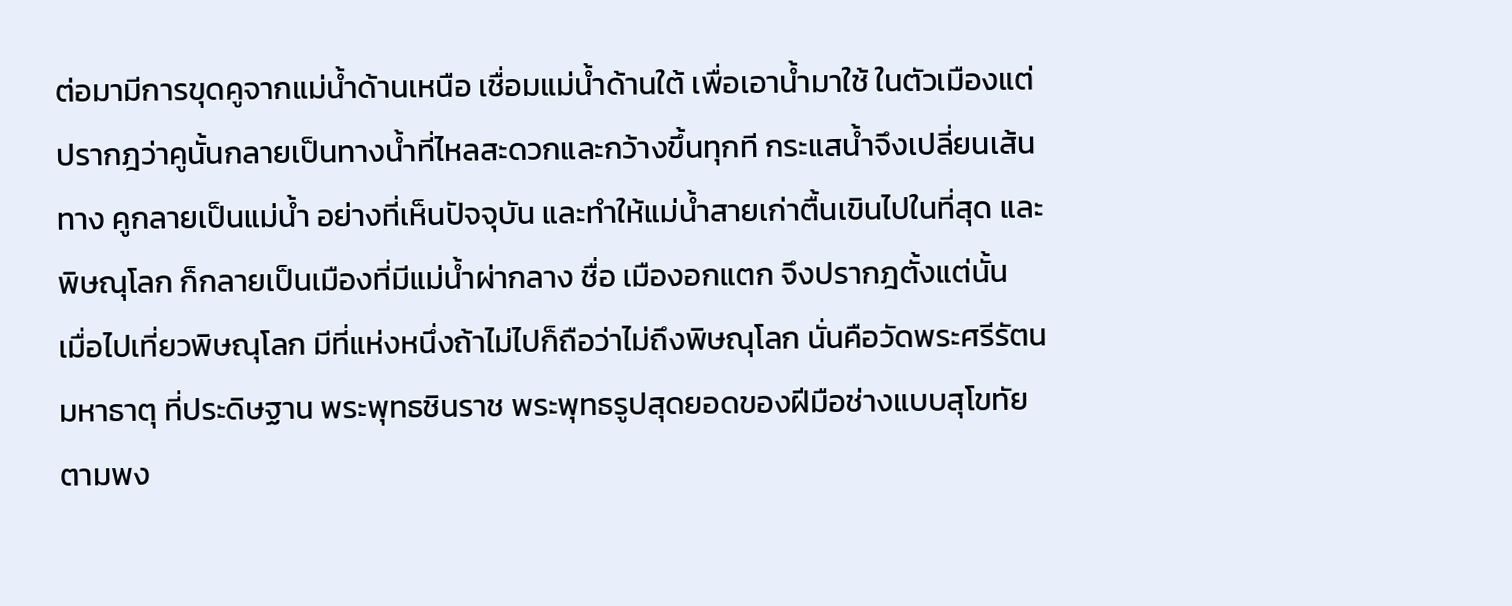ต่อมามีการขุดคูจากแม่น้ำด้านเหนือ เชื่อมแม่น้ำด้านใต้ เพื่อเอาน้ำมาใช้ ในตัวเมืองแต่ปรากฎว่าคูนั้นกลายเป็นทางน้ำที่ไหลสะดวกและกว้างขึ้นทุกที กระแสน้ำจึงเปลี่ยนเส้นทาง คูกลายเป็นแม่น้ำ อย่างที่เห็นปัจจุบัน และทำให้แม่น้ำสายเก่าตื้นเขินไปในที่สุด และพิษณุโลก ก็กลายเป็นเมืองที่มีแม่น้ำผ่ากลาง ชื่อ เมืองอกแตก จึงปรากฎตั้งแต่นั้น
เมื่อไปเที่ยวพิษณุโลก มีที่แห่งหนึ่งถ้าไม่ไปก็ถือว่าไม่ถึงพิษณุโลก นั่นคือวัดพระศรีรัตนมหาธาตุ ที่ประดิษฐาน พระพุทธชินราช พระพุทธรูปสุดยอดของฝีมือช่างแบบสุโขทัย
ตามพง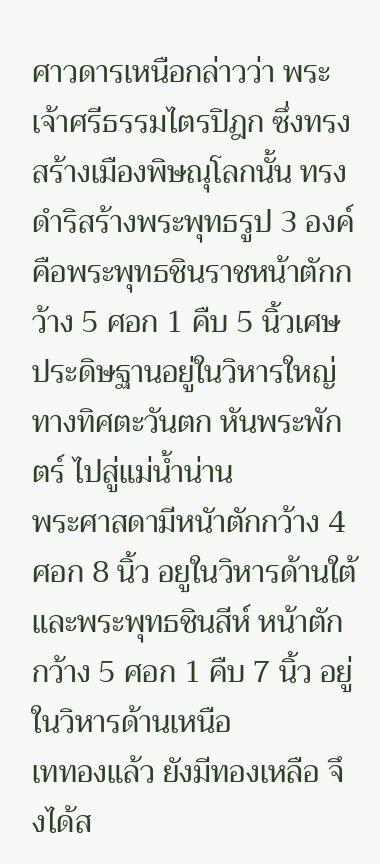ศาวดารเหนือกล่าวว่า พระเจ้าศรีธรรมไตรปิฎก ซึ่งทรงสร้างเมืองพิษณุโลกนั้น ทรงดำริสร้างพระพุทธรูป 3 องค์ คือพระพุทธชินราชหน้าตักกว้าง 5 ศอก 1 คืบ 5 นิ้วเศษ ประดิษฐานอยู่ในวิหารใหญ่ทางทิศตะวันตก หันพระพักตร์ ไปสู่แม่น้ำน่าน
พระศาสดามีหนัาตักกว้าง 4 ศอก 8 นิ้ว อยูในวิหารด้านใต้
และพระพุทธชินสีห์ หน้าตักกว้าง 5 ศอก 1 คืบ 7 นิ้ว อยู่ในวิหารด้านเหนือ
เททองแล้ว ยังมีทองเหลือ จึงได้ส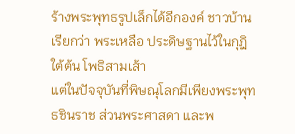ร้างพระพุทธรูปเล็กได้อีกองค์ ชาวบ้านเรียกว่า พระเหลือ ประดิษฐานไว้ในกุฎิ ใต้ต้น โพธิสามเส้า
แต่ในปัจจุบันที่พิษณุโลกมีเพียงพระพุทธชินราช ส่วนพระศาสดา และพ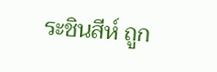ระชินสีห์ ถูก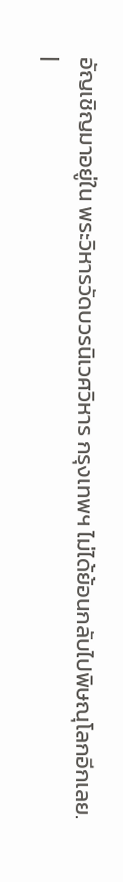อัญเชิญมาอยู่ใน พระวิหารวัดบวรนิเวศวิหาร กรุงเทพฯ ไม่ได้ย้อนกลับไปพิษณุโลกอีกเลย.
|